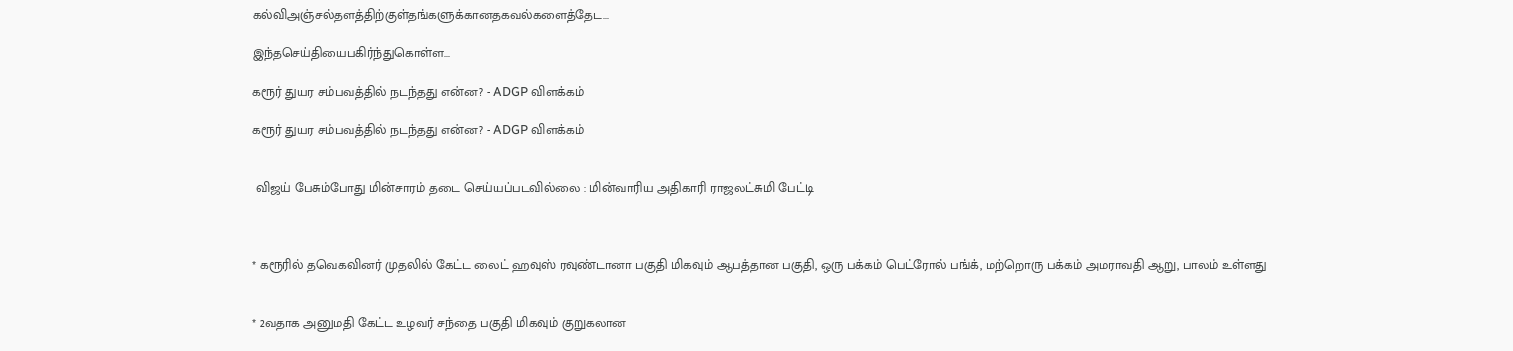கல்விஅஞ்சல்தளத்திற்குள்தங்களுக்கானதகவல்களைத்தேட...

இந்தசெய்தியைபகிர்ந்துகொள்ள...

கரூர் துயர சம்பவத்தில் நடந்தது என்ன? - ADGP விளக்கம்

கரூர் துயர சம்பவத்தில் நடந்தது என்ன? - ADGP விளக்கம்


 விஜய் பேசும்போது மின்சாரம் தடை செய்யப்படவில்லை : மின்வாரிய அதிகாரி ராஜலட்சுமி பேட்டி



* கரூரில் தவெகவினர் முதலில் கேட்ட லைட் ஹவுஸ் ரவுண்டானா பகுதி மிகவும் ஆபத்தான பகுதி, ஒரு பக்கம் பெட்ரோல் பங்க், மற்றொரு பக்கம் அமராவதி ஆறு, பாலம் உள்ளது


* 2வதாக அனுமதி கேட்ட உழவர் சந்தை பகுதி மிகவும் குறுகலான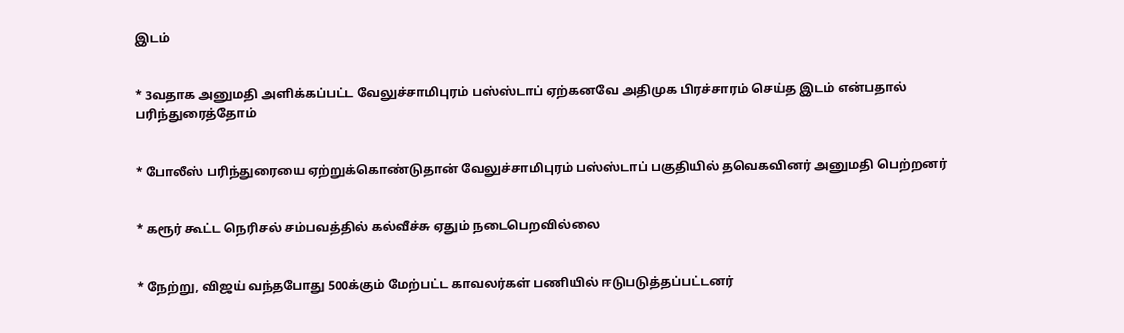இடம்


* 3வதாக அனுமதி அளிக்கப்பட்ட வேலுச்சாமிபுரம் பஸ்ஸ்டாப் ஏற்கனவே அதிமுக பிரச்சாரம் செய்த இடம் என்பதால் பரிந்துரைத்தோம்


* போலீஸ் பரிந்துரையை ஏற்றுக்கொண்டுதான் வேலுச்சாமிபுரம் பஸ்ஸ்டாப் பகுதியில் தவெகவினர் அனுமதி பெற்றனர்


* கரூர் கூட்ட நெரிசல் சம்பவத்தில் கல்வீச்சு ஏதும் நடைபெறவில்லை


* நேற்று, விஜய் வந்தபோது 500க்கும் மேற்பட்ட காவலர்கள் பணியில் ஈடுபடுத்தப்பட்டனர்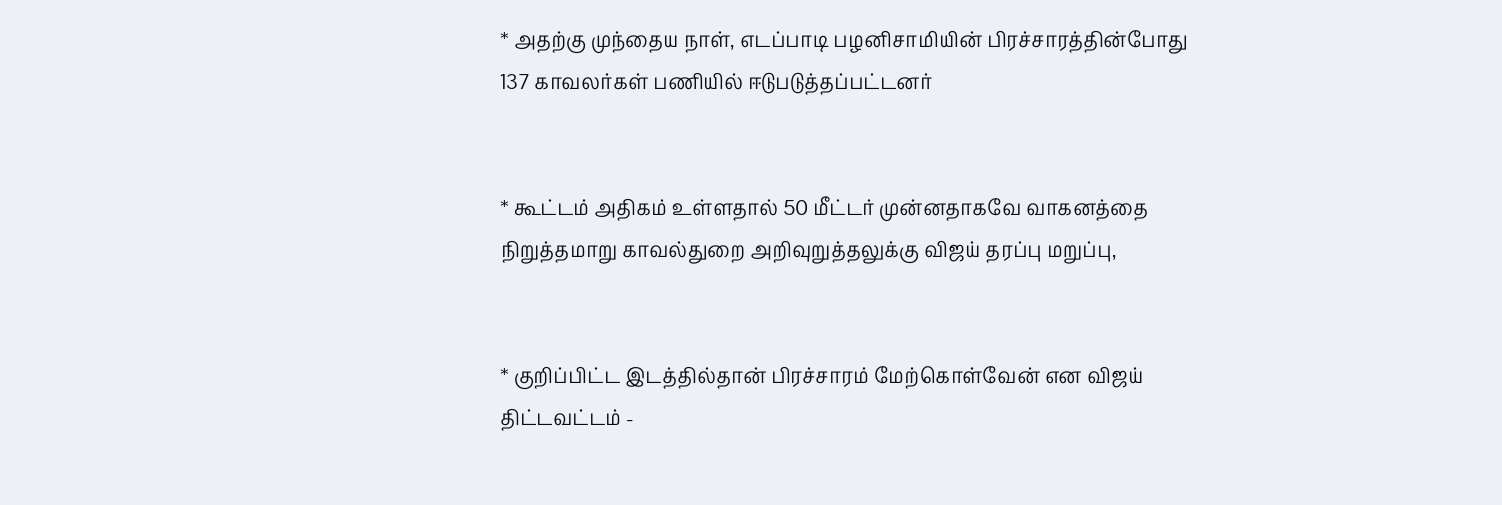* அதற்கு முந்தைய நாள், எடப்பாடி பழனிசாமியின் பிரச்சாரத்தின்போது 137 காவலர்கள் பணியில் ஈடுபடுத்தப்பட்டனர்


* கூட்டம் அதிகம் உள்ளதால் 50 மீட்டர் முன்னதாகவே வாகனத்தை நிறுத்தமாறு காவல்துறை அறிவுறுத்தலுக்கு விஜய் தரப்பு மறுப்பு,


* குறிப்பிட்ட இடத்தில்தான் பிரச்சாரம் மேற்கொள்வேன் என விஜய் திட்டவட்டம் -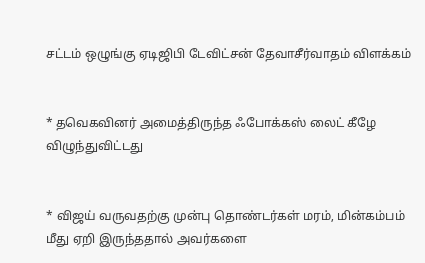சட்டம் ஒழுங்கு ஏடிஜிபி டேவிட்சன் தேவாசீர்வாதம் விளக்கம்


* தவெகவினர் அமைத்திருந்த ஃபோக்கஸ் லைட் கீழே விழுந்துவிட்டது


* விஜய் வருவதற்கு முன்பு தொண்டர்கள் மரம், மின்கம்பம் மீது ஏறி இருந்ததால் அவர்களை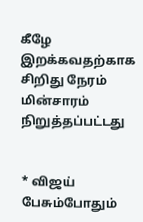கீழே இறக்கவதற்காக சிறிது நேரம் மின்சாரம் நிறுத்தப்பட்டது


* விஜய் பேசும்போதும்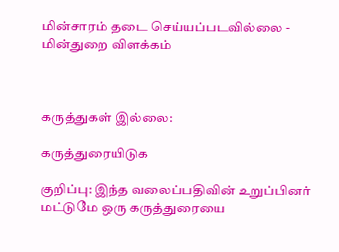மின்சாரம் தடை செய்யப்படவில்லை - மின்துறை விளக்கம்



கருத்துகள் இல்லை:

கருத்துரையிடுக

குறிப்பு: இந்த வலைப்பதிவின் உறுப்பினர் மட்டுமே ஒரு கருத்துரையை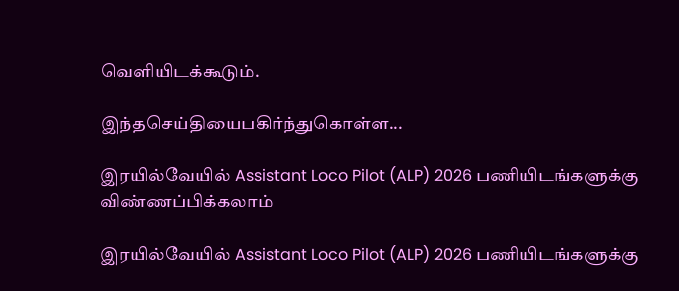வெளியிடக்கூடும்.

இந்தசெய்தியைபகிர்ந்துகொள்ள...

இரயில்வேயில் Assistant Loco Pilot (ALP) 2026 பணியிடங்களுக்கு விண்ணப்பிக்கலாம்

இரயில்வேயில் Assistant Loco Pilot (ALP) 2026 பணியிடங்களுக்கு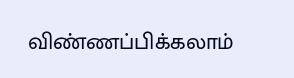விண்ணப்பிக்கலாம்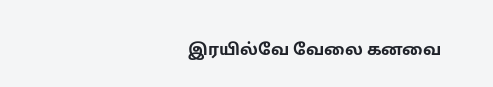இரயில்வே வேலை கனவை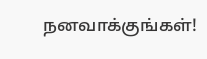நனவாக்குங்கள்!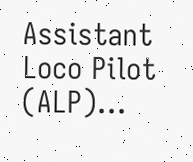Assistant Loco Pilot (ALP)...